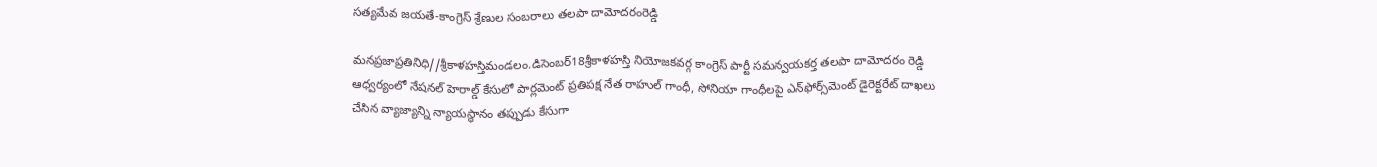సత్యమేవ జయతే-కాంగ్రెస్ శ్రేణుల సంబరాలు తలపా దామోదరంరెడ్డి

మనప్రజాప్రతినిధి//శ్రీకాళహస్తిమండలం.డిసెంబర్18శ్రీకాళహస్తి నియోజకవర్గ కాంగ్రెస్ పార్టీ సమన్వయకర్త తలపా దామోదరం రెడ్డి ఆధ్వర్యంలో నేషనల్ హెరాల్డ్ కేసులో పార్లమెంట్ ప్రతిపక్ష నేత రాహుల్ గాంధీ, సోనియా గాంధీలపై ఎన్‌ఫోర్స్‌మెంట్ డైరెక్టరేట్ దాఖలు చేసిన వ్యాజ్యాన్ని న్యాయస్థానం తప్పుడు కేసుగా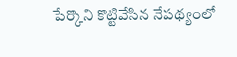పేర్కొని కొట్టివేసిన నేపథ్యంలో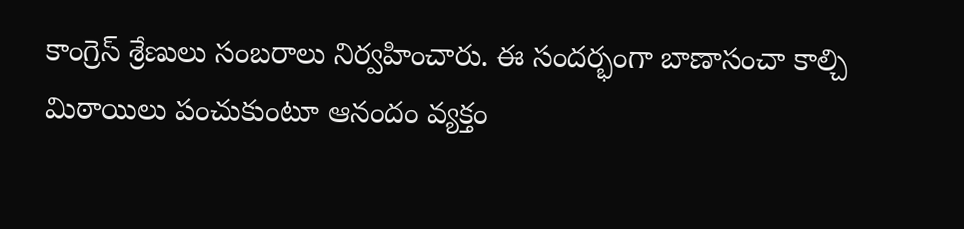కాంగ్రెస్ శ్రేణులు సంబరాలు నిర్వహించారు. ఈ సందర్భంగా బాణాసంచా కాల్చి మిఠాయిలు పంచుకుంటూ ఆనందం వ్యక్తం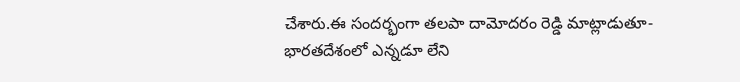చేశారు.ఈ సందర్భంగా తలపా దామోదరం రెడ్డి మాట్లాడుతూ-భారతదేశంలో ఎన్నడూ లేని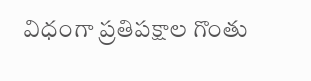విధంగా ప్రతిపక్షాల గొంతు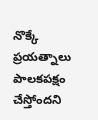నొక్కే ప్రయత్నాలు పాలకపక్షం చేస్తోందని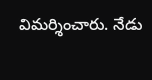విమర్శించారు. నేడు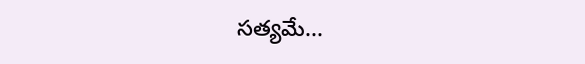సత్యమే...